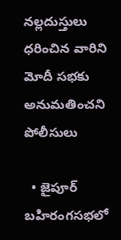నల్లదుస్తులు ధరించిన వారిని మోదీ సభకు అనుమతించని పోలీసులు

  • జైపూర్ బహిరంగసభలో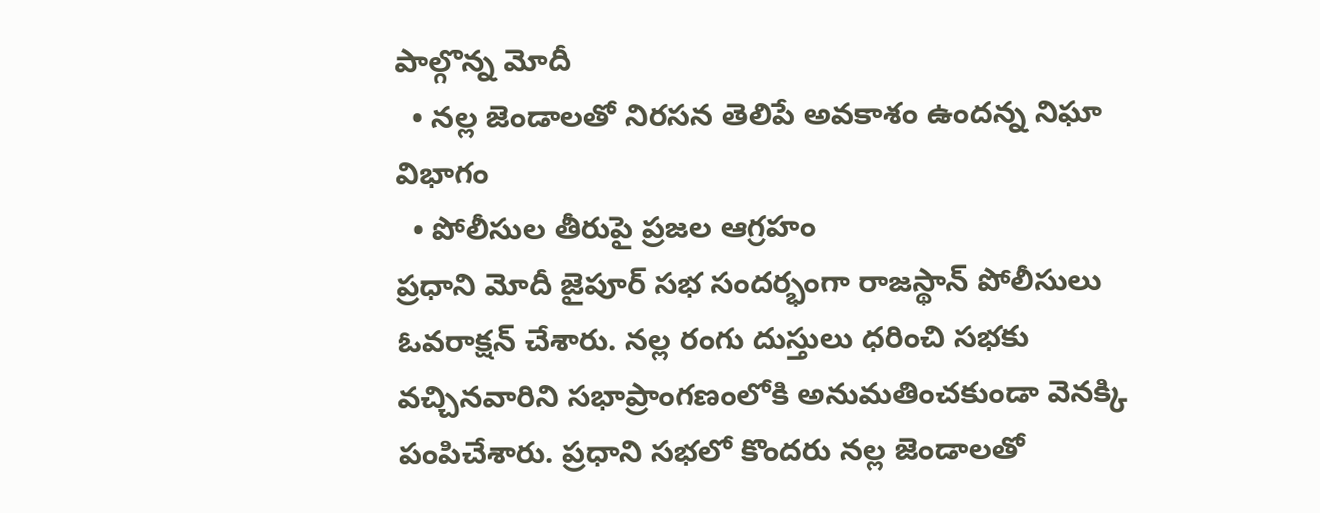పాల్గొన్న మోదీ
  • నల్ల జెండాలతో నిరసన తెలిపే అవకాశం ఉందన్న నిఘా విభాగం
  • పోలీసుల తీరుపై ప్రజల ఆగ్రహం
ప్రధాని మోదీ జైపూర్ సభ సందర్భంగా రాజస్థాన్ పోలీసులు ఓవరాక్షన్ చేశారు. నల్ల రంగు దుస్తులు ధరించి సభకు వచ్చినవారిని సభాప్రాంగణంలోకి అనుమతించకుండా వెనక్కి పంపిచేశారు. ప్రధాని సభలో కొందరు నల్ల జెండాలతో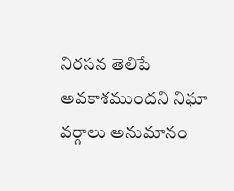నిరసన తెలిపే అవకాశముందని నిఘా వర్గాలు అనుమానం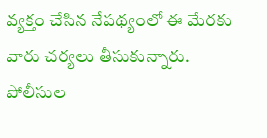వ్యక్తం చేసిన నేపథ్యంలో ఈ మేరకు వారు చర్యలు తీసుకున్నారు. పోలీసుల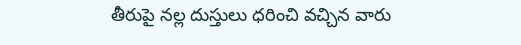తీరుపై నల్ల దుస్తులు ధరించి వచ్చిన వారు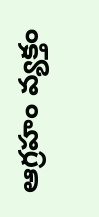ఆగ్రహం వ్యక్తం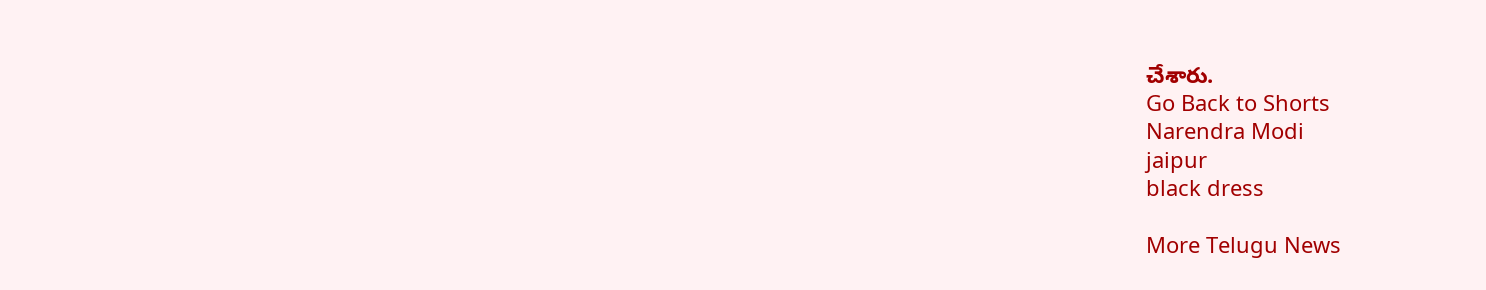చేశారు.
Go Back to Shorts
Narendra Modi
jaipur
black dress

More Telugu News